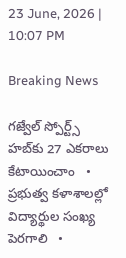23 June, 2026 | 10:07 PM

Breaking News

గజ్వేల్ స్పోర్ట్స్ హబ్‌కు 27 ఎకరాలు కేటాయించాం   •   ప్రభుత్వ కళాశాలల్లో విద్యార్థుల సంఖ్య పెరగాలి   •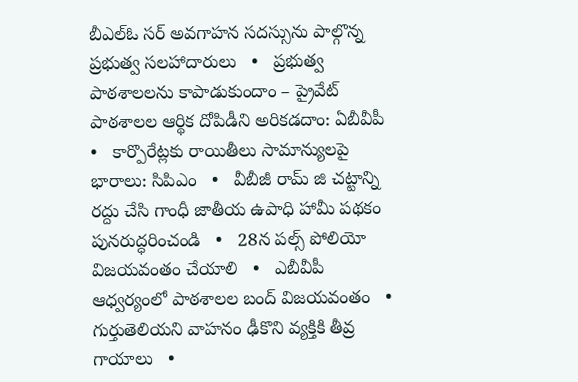బీఎల్ఓ సర్ అవగాహన సదస్సును పాల్గొన్న ప్రభుత్వ సలహాదారులు   •   ప్రభుత్వ పాఠశాలలను కాపాడుకుందాం – ప్రైవేట్ పాఠశాలల ఆర్థిక దోపిడీని అరికడదాం: ఏబీవీపీ   •   కార్పొరేట్లకు రాయితీలు సామాన్యులపై భారాలు: సిపిఎం   •   వీబీజీ రామ్ జి చట్టాన్ని రద్దు చేసి గాంధీ జాతీయ ఉపాధి హామీ పథకం పునరుద్ధరించండి   •   28న పల్స్ పోలియో విజయవంతం చేయాలి   •   ఎబీవీపీ ఆధ్వర్యంలో పాఠశాలల బంద్ విజయవంతం   •   గుర్తుతెలియని వాహనం ఢీకొని వ్యక్తికి తీవ్ర గాయాలు   •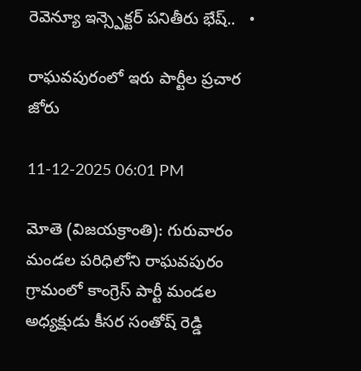రెవెన్యూ ఇన్స్పెక్టర్ పనితీరు భేష్..   •

రాఘవపురంలో ఇరు పార్టీల ప్రచార జోరు

11-12-2025 06:01 PM

మోతె (విజయక్రాంతి): గురువారం మండల పరిధిలోని రాఘవపురం గ్రామంలో కాంగ్రెస్ పార్టీ మండల అధ్యక్షుడు కీసర సంతోష్ రెడ్డి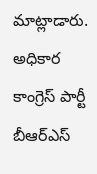మాట్లాడారు. అధికార కాంగ్రెస్ పార్టీ బీఆర్ఎస్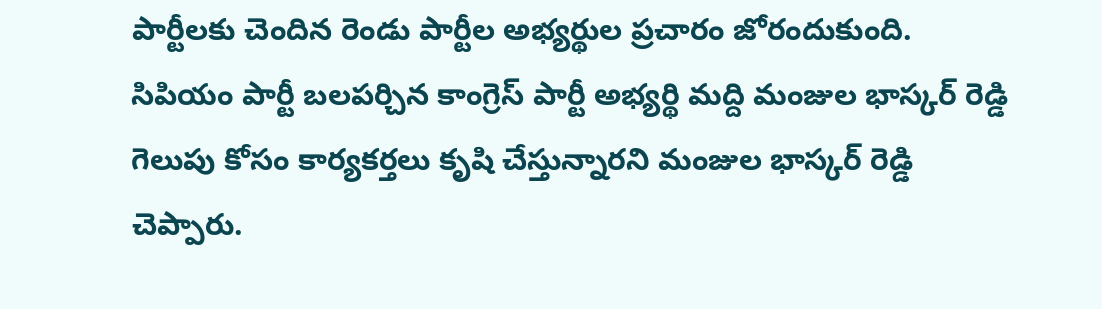పార్టీలకు చెందిన రెండు పార్టీల అభ్యర్థుల ప్రచారం జోరందుకుంది. సిపియం పార్టీ బలపర్చిన కాంగ్రెస్ పార్టీ అభ్యర్థి మద్ది మంజుల భాస్కర్ రెడ్డి గెలుపు కోసం కార్యకర్తలు కృషి చేస్తున్నారని మంజుల భాస్కర్ రెడ్డి చెప్పారు.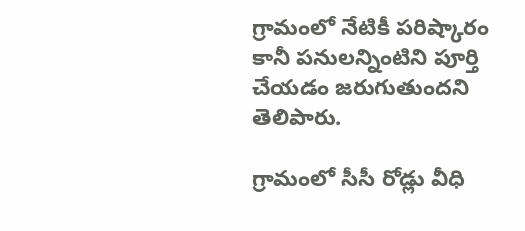గ్రామంలో నేటికీ పరిష్కారం కానీ పనులన్నింటిని పూర్తి చేయడం జరుగుతుందని తెలిపారు.

గ్రామంలో సీసీ రోడ్లు వీధి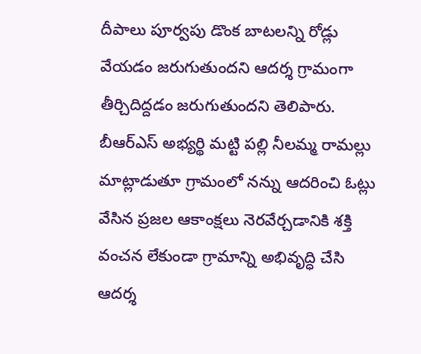దీపాలు పూర్వపు డొంక బాటలన్ని రోడ్లు వేయడం జరుగుతుందని ఆదర్శ గ్రామంగా తీర్చిదిద్దడం జరుగుతుందని తెలిపారు. బీఆర్ఎస్ అభ్యర్థి మట్టి పల్లి నీలమ్మ రామల్లు మాట్లాడుతూ గ్రామంలో నన్ను ఆదరించి ఓట్లు వేసిన ప్రజల ఆకాంక్షలు నెరవేర్చడానికి శక్తి వంచన లేకుండా గ్రామాన్ని అభివృద్ధి చేసి ఆదర్శ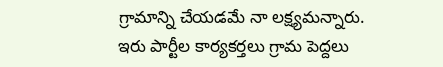గ్రామాన్ని చేయడమే నా లక్ష్యమన్నారు. ఇరు పార్టీల కార్యకర్తలు గ్రామ పెద్దలు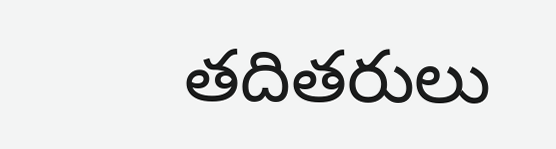తదితరులు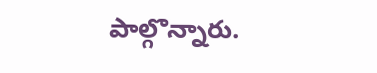పాల్గొన్నారు.